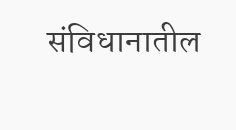संविधानातील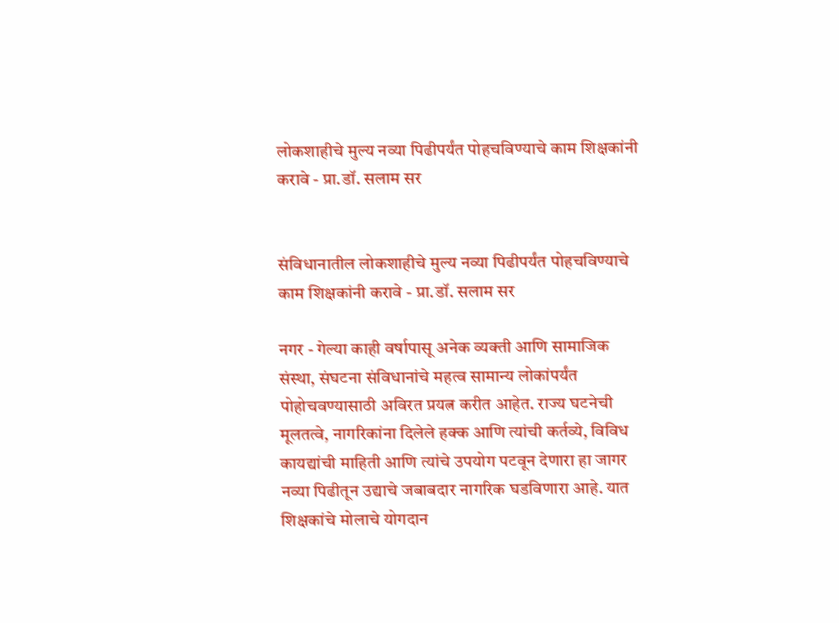लोकशाहीचे मुल्य नव्या पिढीपर्यंत पोहचविण्याचे काम शिक्षकांनी करावे - प्रा.डॉ. सलाम सर


संविधानातील लोकशाहीचे मुल्य नव्या पिढीपर्यंत पोहचविण्याचे काम शिक्षकांनी करावे - प्रा.डॉ. सलाम सर

नगर - गेल्या काही वर्षापासू अनेक व्यक्ती आणि सामाजिक संस्था, संघटना संविधानांचे महत्व सामान्य लोकांपर्यंत पोहोचवण्यासाठी अविरत प्रयत्न करीत आहेत. राज्य घटनेची मूलतत्वे, नागरिकांना दिलेले हक्क आणि त्यांची कर्तव्ये, विविध कायद्यांची माहिती आणि त्यांचे उपयोग पटवून देणारा हा जागर नव्या पिढीतून उद्याचे जबाबदार नागरिक घडविणारा आहे. यात शिक्षकांचे मोलाचे योगदान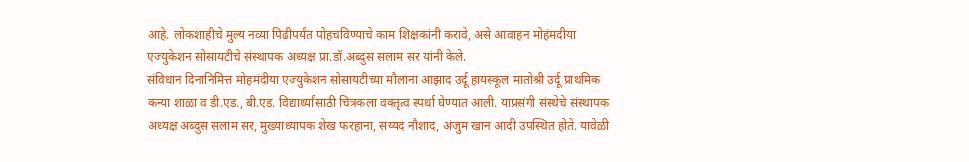आहे. लोकशाहीचे मुल्य नव्या पिढीपर्यंत पोहचविण्याचे काम शिक्षकांनी करावे, असे आवाहन मोहंमदीया एज्युकेशन सोसायटीचे संस्थापक अध्यक्ष प्रा.डॉ.अब्दुस सलाम सर यांनी केले.
संविधान दिनानिमित्त मोहमंदीया एज्युकेशन सोसायटीच्या मौलाना आझाद उर्दू हायस्कूल मातोश्री उर्दू प्राथमिक कन्या शाळा व डी.एड., बी.एड. विद्यार्थ्यांसाठी चित्रकला वक्तृत्व स्पर्धा घेण्यात आली. याप्रसंगी संस्थेचे संस्थापक अध्यक्ष अब्दुस सलाम सर, मुख्याध्यापक शेख फरहाना, सय्यद नौशाद, अंजुम खान आदी उपस्थित होते. यावेळी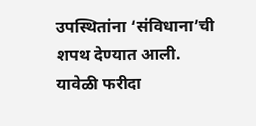उपस्थितांना ‘संविधाना’ची शपथ देण्यात आली.
यावेळी फरीदा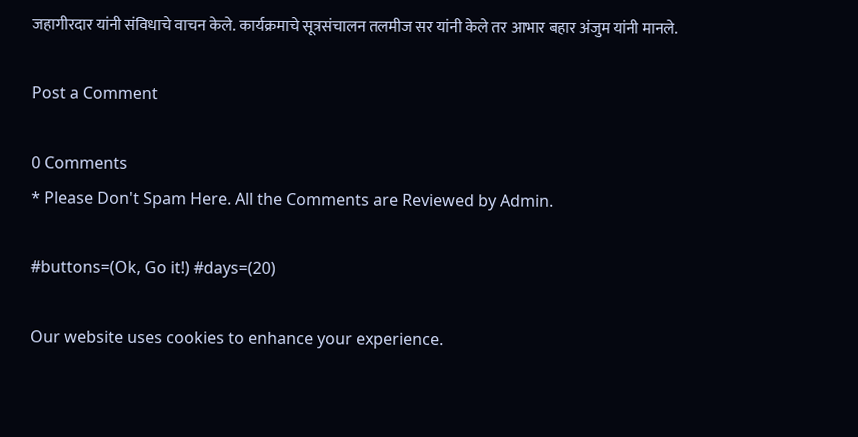जहागीरदार यांनी संविधाचे वाचन केले. कार्यक्रमाचे सूत्रसंचालन तलमीज सर यांनी केले तर आभार बहार अंजुम यांनी मानले.

Post a Comment

0 Comments
* Please Don't Spam Here. All the Comments are Reviewed by Admin.

#buttons=(Ok, Go it!) #days=(20)

Our website uses cookies to enhance your experience.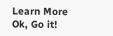Learn More
Ok, Go it!